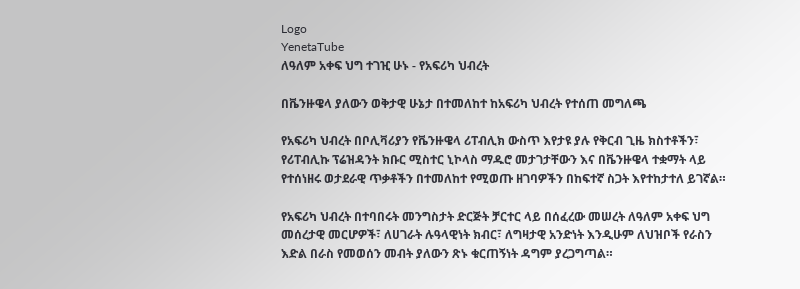Logo
YenetaTube
ለዓለም አቀፍ ህግ ተገዢ ሁኑ - የአፍሪካ ህብረት

በቬንዙዌላ ያለውን ወቅታዊ ሁኔታ በተመለከተ ከአፍሪካ ህብረት የተሰጠ መግለጫ

የአፍሪካ ህብረት በቦሊቫሪያን የቬንዙዌላ ሪፐብሊክ ውስጥ እየታዩ ያሉ የቅርብ ጊዜ ክስተቶችን፣ የሪፐብሊኩ ፕሬዝዳንት ክቡር ሚስተር ኒኮላስ ማዱሮ መታገታቸውን እና በቬንዙዌላ ተቋማት ላይ የተሰነዘሩ ወታደራዊ ጥቃቶችን በተመለከተ የሚወጡ ዘገባዎችን በከፍተኛ ስጋት እየተከታተለ ይገኛል።

የአፍሪካ ህብረት በተባበሩት መንግስታት ድርጅት ቻርተር ላይ በሰፈረው መሠረት ለዓለም አቀፍ ህግ መሰረታዊ መርሆዎች፣ ለሀገራት ሉዓላዊነት ክብር፣ ለግዛታዊ አንድነት እንዲሁም ለህዝቦች የራስን እድል በራስ የመወሰን መብት ያለውን ጽኑ ቁርጠኝነት ዳግም ያረጋግጣል።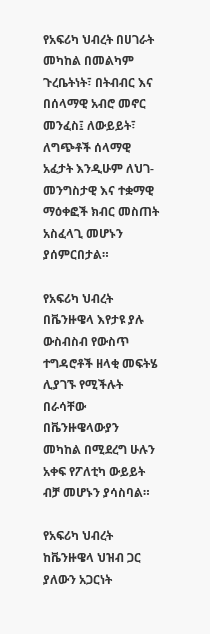የአፍሪካ ህብረት በሀገራት መካከል በመልካም ጉረቤትነት፣ በትብብር እና በሰላማዊ አብሮ መኖር መንፈስ፤ ለውይይት፣ ለግጭቶች ሰላማዊ አፈታት እንዲሁም ለህገ-መንግስታዊ እና ተቋማዊ ማዕቀፎች ክብር መስጠት አስፈላጊ መሆኑን ያሰምርበታል።

የአፍሪካ ህብረት በቬንዙዌላ እየታዩ ያሉ ውስብስብ የውስጥ ተግዳሮቶች ዘላቂ መፍትሄ ሊያገኙ የሚችሉት በራሳቸው በቬንዙዌላውያን መካከል በሚደረግ ሁሉን አቀፍ የፖለቲካ ውይይት ብቻ መሆኑን ያሳስባል።

የአፍሪካ ህብረት ከቬንዙዌላ ህዝብ ጋር ያለውን አጋርነት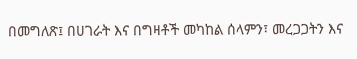በመግለጽ፤ በሀገራት እና በግዛቶች መካከል ሰላምን፣ መረጋጋትን እና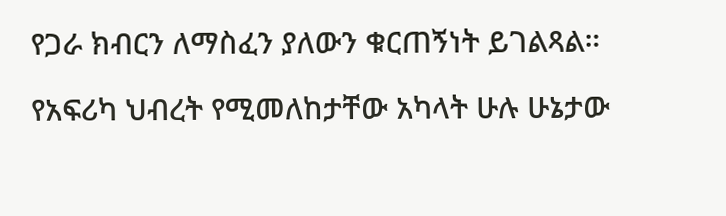የጋራ ክብርን ለማስፈን ያለውን ቁርጠኝነት ይገልጻል።

የአፍሪካ ህብረት የሚመለከታቸው አካላት ሁሉ ሁኔታው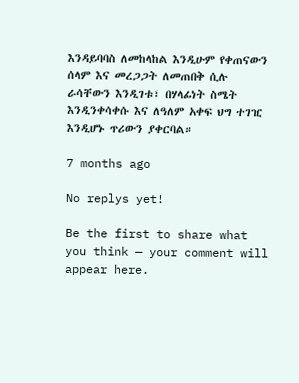እንዳይባባስ ለመከላከል እንዲሁም የቀጠናውን ሰላም እና መረጋጋት ለመጠበቅ ሲሉ ራሳቸውን እንዲገቱ፣ በሃላፊነት ስሜት እንዲንቀሳቀሱ እና ለዓለም አቀፍ ህግ ተገዢ እንዲሆኑ ጥሪውን ያቀርባል።

7 months ago

No replys yet!

Be the first to share what you think — your comment will appear here.